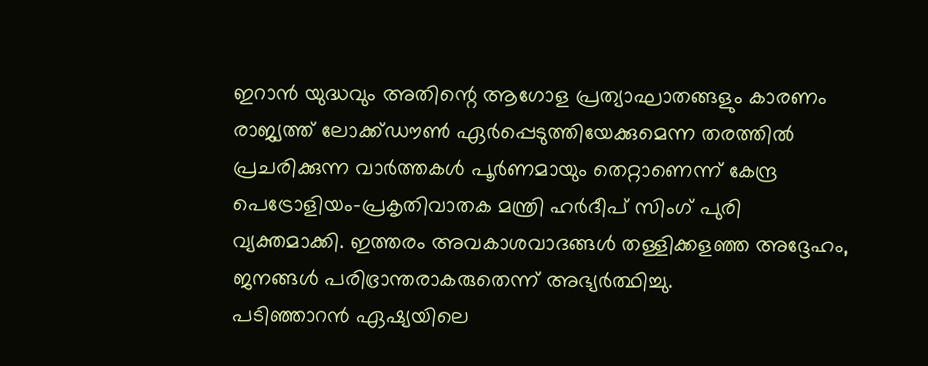ഇറാൻ യുദ്ധവും അതിന്റെ ആഗോള പ്രത്യാഘാതങ്ങളും കാരണം രാജ്യത്ത് ലോക്ക്ഡൗൺ ഏർപ്പെടുത്തിയേക്കുമെന്ന തരത്തിൽ പ്രചരിക്കുന്ന വാർത്തകൾ പൂർണമായും തെറ്റാണെന്ന് കേന്ദ്ര പെട്രോളിയം-പ്രകൃതിവാതക മന്ത്രി ഹർദീപ് സിംഗ് പുരി വ്യക്തമാക്കി. ഇത്തരം അവകാശവാദങ്ങൾ തള്ളിക്കളഞ്ഞ അദ്ദേഹം, ജനങ്ങൾ പരിഭ്രാന്തരാകരുതെന്ന് അഭ്യർത്ഥിച്ചു.
പടിഞ്ഞാറൻ ഏഷ്യയിലെ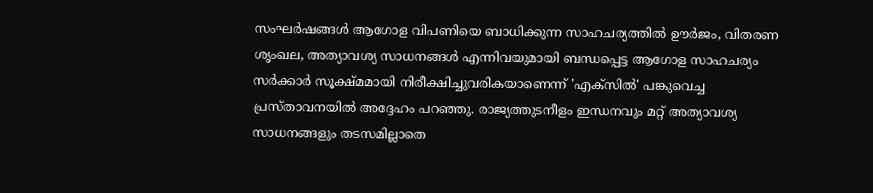സംഘർഷങ്ങൾ ആഗോള വിപണിയെ ബാധിക്കുന്ന സാഹചര്യത്തിൽ ഊർജം, വിതരണ ശൃംഖല, അത്യാവശ്യ സാധനങ്ങൾ എന്നിവയുമായി ബന്ധപ്പെട്ട ആഗോള സാഹചര്യം സർക്കാർ സൂക്ഷ്മമായി നിരീക്ഷിച്ചുവരികയാണെന്ന് 'എക്സിൽ' പങ്കുവെച്ച പ്രസ്താവനയിൽ അദ്ദേഹം പറഞ്ഞു. രാജ്യത്തുടനീളം ഇന്ധനവും മറ്റ് അത്യാവശ്യ സാധനങ്ങളും തടസമില്ലാതെ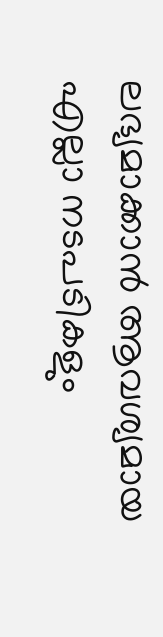ലഭ്യമാക്കാൻ ആവശ്യമായ എല്ലാ നടപടികളും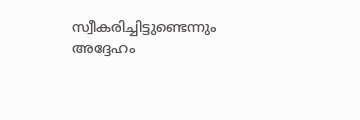സ്വീകരിച്ചിട്ടുണ്ടെന്നും അദ്ദേഹം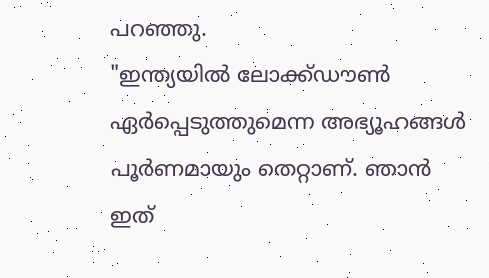പറഞ്ഞു.
"ഇന്ത്യയിൽ ലോക്ക്ഡൗൺ ഏർപ്പെടുത്തുമെന്ന അഭ്യൂഹങ്ങൾ പൂർണമായും തെറ്റാണ്. ഞാൻ ഇത്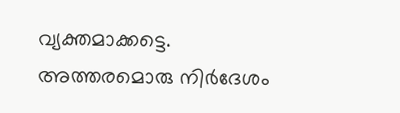വ്യക്തമാക്കട്ടെ. അത്തരമൊരു നിർദേശം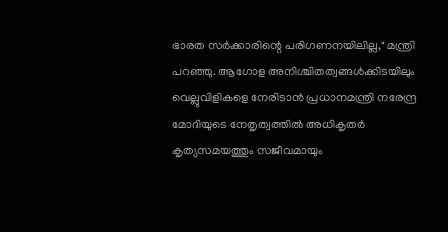ഭാരത സർക്കാരിന്റെ പരിഗണനയിലില്ല," മന്ത്രി പറഞ്ഞു. ആഗോള അനിശ്ചിതത്വങ്ങൾക്കിടയിലും വെല്ലുവിളികളെ നേരിടാൻ പ്രധാനമന്ത്രി നരേന്ദ്ര മോദിയുടെ നേതൃത്വത്തിൽ അധികൃതർ കൃത്യസമയത്തും സജീവമായും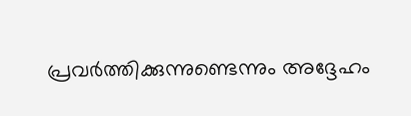പ്രവർത്തിക്കുന്നുണ്ടെന്നും അദ്ദേഹം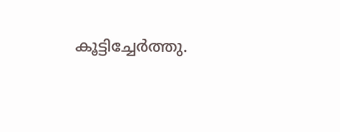കൂട്ടിച്ചേർത്തു.